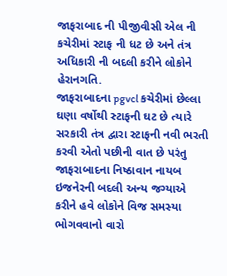જાફરાબાદ ની પીજીવીસી એલ ની કચેરીમાં સ્ટાફ ની ધટ છે અને તંત્ર અધિકારી ની બદલી કરીને લોકોને હેરાનગતિ.
જાફરાબાદના pgvcl કચેરીમાં છેલ્લા ઘણા વર્ષોથી સ્ટાફની ઘટ છે ત્યારે સરકારી તંત્ર દ્વારા સ્ટાફની નવી ભરતી કરવી એતો પછીની વાત છે પરંતુ જાફરાબાદના નિષ્ઠાવાન નાયબ ઇજનેરની બદલી અન્ય જગ્યાએ કરીને હવે લોકોને વિજ સમસ્યા ભોગવવાનો વારો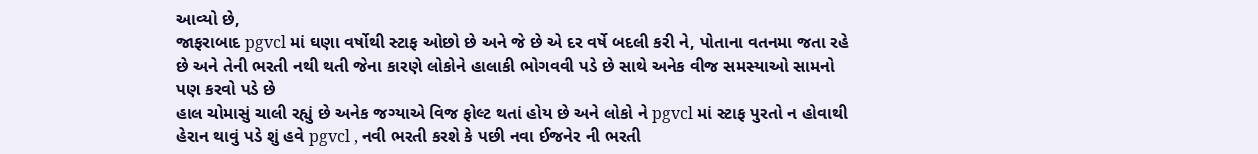આવ્યો છે,
જાફરાબાદ pgvcl માં ઘણા વર્ષોથી સ્ટાફ ઓછો છે અને જે છે એ દર વર્ષે બદલી કરી ને, પોતાના વતનમા જતા રહે છે અને તેની ભરતી નથી થતી જેના કારણે લોકોને હાલાકી ભોગવવી પડે છે સાથે અનેક વીજ સમસ્યાઓ સામનો પણ કરવો પડે છે
હાલ ચોમાસું ચાલી રહ્યું છે અનેક જગ્યાએ વિજ ફોલ્ટ થતાં હોય છે અને લોકો ને pgvcl માં સ્ટાફ પુરતો ન હોવાથી હેરાન થાવું પડે શું હવે pgvcl , નવી ભરતી કરશે કે પછી નવા ઈજનેર ની ભરતી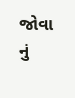જોવા નું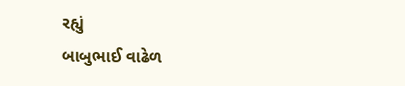રહ્યું
બાબુભાઈ વાઢેળ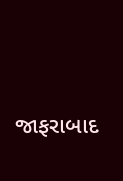જાફરાબાદ